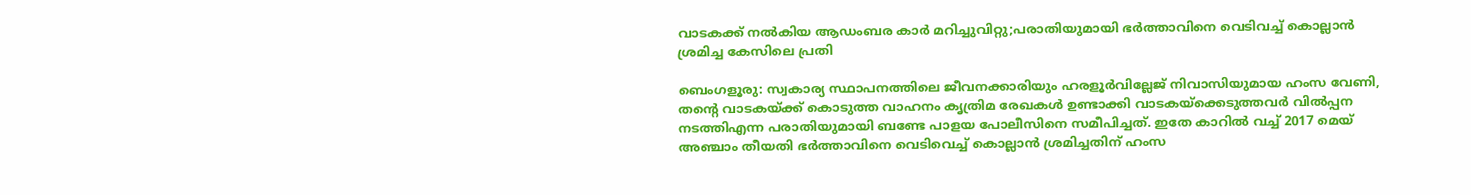വാടകക്ക് നൽകിയ ആഡംബര കാർ മറിച്ചുവിറ്റു;പരാതിയുമായി ഭർത്താവിനെ വെടിവച്ച് കൊല്ലാൻ ശ്രമിച്ച കേസിലെ പ്രതി

ബെംഗളൂരു: സ്വകാര്യ സ്ഥാപനത്തിലെ ജീവനക്കാരിയും ഹരളൂർവില്ലേജ് നിവാസിയുമായ ഹംസ വേണി, തന്റെ വാടകയ്ക്ക് കൊടുത്ത വാഹനം കൃത്രിമ രേഖകൾ ഉണ്ടാക്കി വാടകയ്ക്കെടുത്തവർ വിൽപ്പന നടത്തിഎന്ന പരാതിയുമായി ബണ്ടേ പാളയ പോലീസിനെ സമീപിച്ചത്. ഇതേ കാറിൽ വച്ച് 2017 മെയ് അഞ്ചാം തീയതി ഭർത്താവിനെ വെടിവെച്ച് കൊല്ലാൻ ശ്രമിച്ചതിന് ഹംസ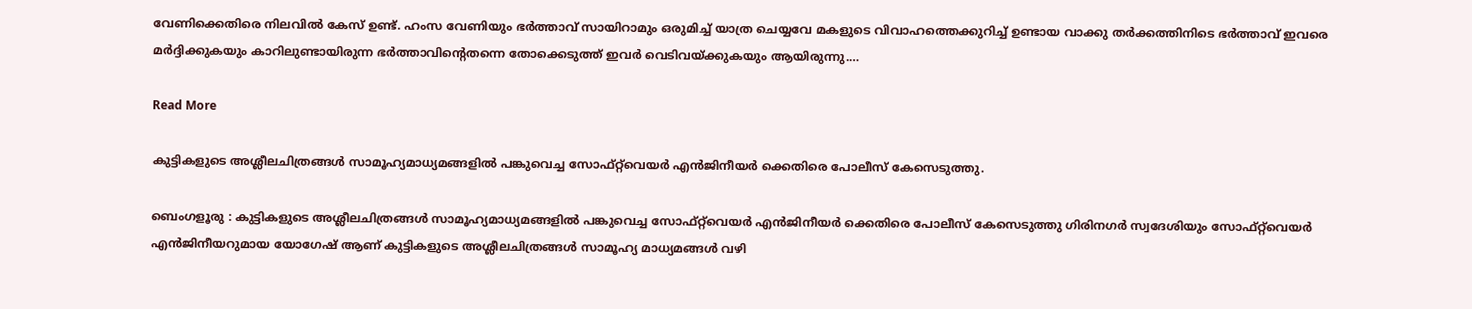വേണിക്കെതിരെ നിലവിൽ കേസ് ഉണ്ട്. ഹംസ വേണിയും ഭർത്താവ് സായിറാമും ഒരുമിച്ച് യാത്ര ചെയ്യവേ മകളുടെ വിവാഹത്തെക്കുറിച്ച് ഉണ്ടായ വാക്കു തർക്കത്തിനിടെ ഭർത്താവ് ഇവരെ മർദ്ദിക്കുകയും കാറിലുണ്ടായിരുന്ന ഭർത്താവിൻ്റെതന്നെ തോക്കെടുത്ത് ഇവർ വെടിവയ്ക്കുകയും ആയിരുന്നു.…

Read More

കുട്ടികളുടെ അശ്ലീലചിത്രങ്ങൾ സാമൂഹ്യമാധ്യമങ്ങളിൽ പങ്കുവെച്ച സോഫ്റ്റ്‌വെയർ എൻജിനീയർ ക്കെതിരെ പോലീസ് കേസെടുത്തു.

ബെംഗളൂരു : കുട്ടികളുടെ അശ്ലീലചിത്രങ്ങൾ സാമൂഹ്യമാധ്യമങ്ങളിൽ പങ്കുവെച്ച സോഫ്റ്റ്‌വെയർ എൻജിനീയർ ക്കെതിരെ പോലീസ് കേസെടുത്തു ഗിരിനഗർ സ്വദേശിയും സോഫ്റ്റ്‌വെയർ എൻജിനീയറുമായ യോഗേഷ് ആണ് കുട്ടികളുടെ അശ്ലീലചിത്രങ്ങൾ സാമൂഹ്യ മാധ്യമങ്ങൾ വഴി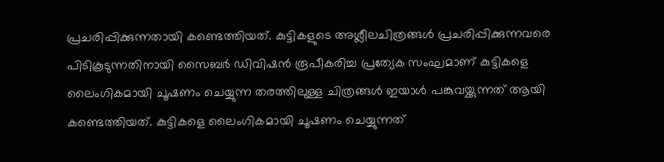പ്രചരിപ്പിക്കുന്നതായി കണ്ടെത്തിയത്. കുട്ടികളുടെ അശ്ലീലചിത്രങ്ങൾ പ്രചരിപ്പിക്കുന്നവരെ പിടികൂടുന്നതിനായി സൈബർ ഡിവിഷൻ രൂപീകരിച്ച പ്രത്യേക സംഘമാണ് കുട്ടികളെ ലൈംഗികമായി ചൂഷണം ചെയ്യുന്ന തരത്തിലുള്ള ചിത്രങ്ങൾ ഇയാൾ പങ്കുവയ്ക്കുന്നത് ആയി കണ്ടെത്തിയത്. കുട്ടികളെ ലൈംഗികമായി ചൂഷണം ചെയ്യുന്നത്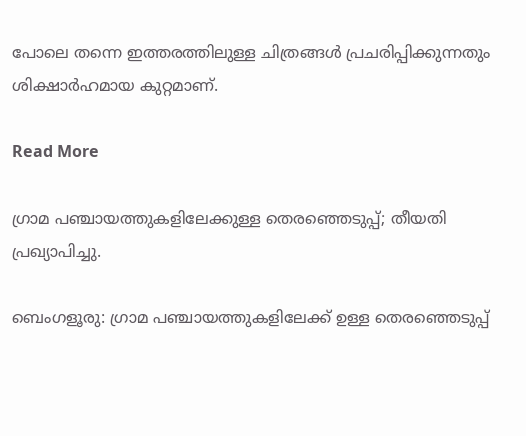പോലെ തന്നെ ഇത്തരത്തിലുള്ള ചിത്രങ്ങൾ പ്രചരിപ്പിക്കുന്നതും ശിക്ഷാർഹമായ കുറ്റമാണ്.

Read More

ഗ്രാമ പഞ്ചായത്തുകളിലേക്കുള്ള തെരഞ്ഞെടുപ്പ്; തീയതി പ്രഖ്യാപിച്ചു.

ബെംഗളൂരു: ഗ്രാമ പഞ്ചായത്തുകളിലേക്ക് ഉള്ള തെരഞ്ഞെടുപ്പ്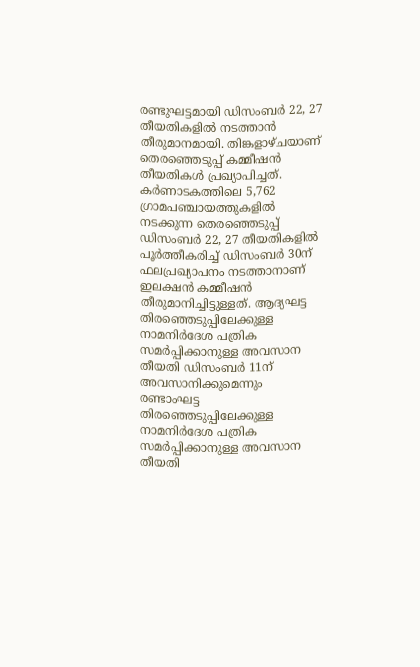രണ്ടുഘട്ടമായി ഡിസംബർ 22, 27 തീയതികളിൽ നടത്താൻ തീരുമാനമായി. തിങ്കളാഴ്ചയാണ് തെരഞ്ഞെടുപ്പ് കമ്മീഷൻ തീയതികൾ പ്രഖ്യാപിച്ചത്. കർണാടകത്തിലെ 5,762 ഗ്രാമപഞ്ചായത്തുകളിൽ നടക്കുന്ന തെരഞ്ഞെടുപ്പ് ഡിസംബർ 22, 27 തീയതികളിൽ പൂർത്തീകരിച്ച് ഡിസംബർ 30ന് ഫലപ്രഖ്യാപനം നടത്താനാണ് ഇലക്ഷൻ കമ്മീഷൻ തീരുമാനിച്ചിട്ടുള്ളത്. ആദ്യഘട്ട തിരഞ്ഞെടുപ്പിലേക്കുള്ള നാമനിർദേശ പത്രിക സമർപ്പിക്കാനുള്ള അവസാന തീയതി ഡിസംബർ 11ന് അവസാനിക്കുമെന്നും രണ്ടാംഘട്ട തിരഞ്ഞെടുപ്പിലേക്കുള്ള നാമനിർദേശ പത്രിക സമർപ്പിക്കാനുള്ള അവസാന തീയതി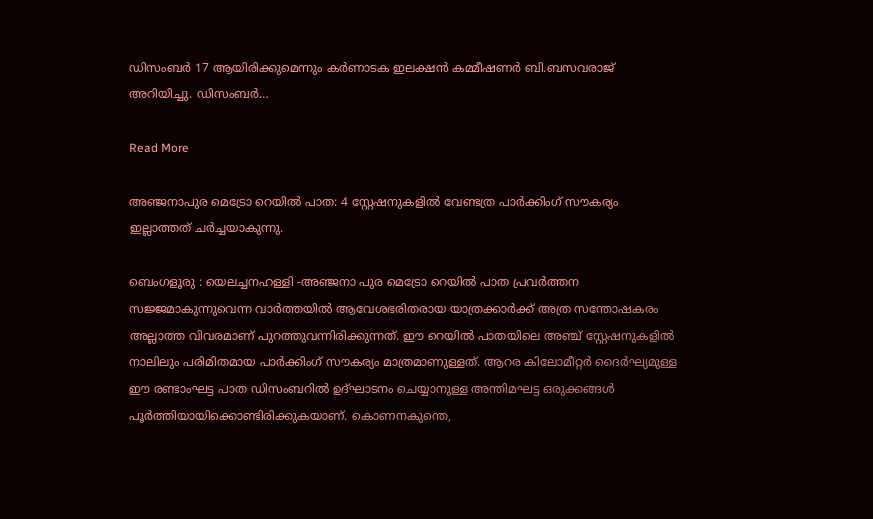ഡിസംബർ 17 ആയിരിക്കുമെന്നും കർണാടക ഇലക്ഷൻ കമ്മീഷണർ ബി.ബസവരാജ് അറിയിച്ചു. ഡിസംബർ…

Read More

അഞ്ജനാപുര മെട്രോ റെയിൽ പാത: 4 സ്റ്റേഷനുകളിൽ വേണ്ടത്ര പാർക്കിംഗ് സൗകര്യം ഇല്ലാത്തത് ചർച്ചയാകുന്നു.

ബെംഗളൂരു : യെലച്ചനഹള്ളി -അഞ്ജനാ പുര മെട്രോ റെയിൽ പാത പ്രവർത്തന സജ്ജമാകുന്നുവെന്ന വാർത്തയിൽ ആവേശഭരിതരായ യാത്രക്കാർക്ക് അത്ര സന്തോഷകരം അല്ലാത്ത വിവരമാണ് പുറത്തുവന്നിരിക്കുന്നത്. ഈ റെയിൽ പാതയിലെ അഞ്ച് സ്റ്റേഷനുകളിൽ നാലിലും പരിമിതമായ പാർക്കിംഗ് സൗകര്യം മാത്രമാണുള്ളത്. ആറര കിലോമീറ്റർ ദൈർഘ്യമുള്ള ഈ രണ്ടാംഘട്ട പാത ഡിസംബറിൽ ഉദ്ഘാടനം ചെയ്യാനുള്ള അന്തിമഘട്ട ഒരുക്കങ്ങൾ പൂർത്തിയായിക്കൊണ്ടിരിക്കുകയാണ്. കൊണനകുന്തെ,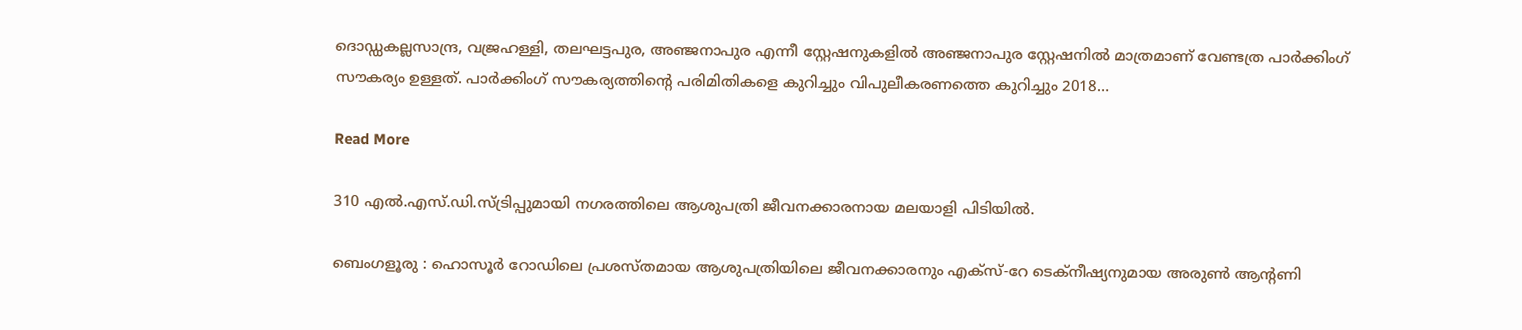ദൊഡ്ഡകല്ലസാന്ദ്ര, വജ്രഹള്ളി, തലഘട്ടപുര, അഞ്ജനാപുര എന്നീ സ്റ്റേഷനുകളിൽ അഞ്ജനാപുര സ്റ്റേഷനിൽ മാത്രമാണ് വേണ്ടത്ര പാർക്കിംഗ് സൗകര്യം ഉള്ളത്. പാർക്കിംഗ് സൗകര്യത്തിൻ്റെ പരിമിതികളെ കുറിച്ചും വിപുലീകരണത്തെ കുറിച്ചും 2018…

Read More

310 എൽ.എസ്.ഡി.സ്ട്രിപ്പുമായി നഗരത്തിലെ ആശുപത്രി ജീവനക്കാരനായ മലയാളി പിടിയിൽ.

ബെംഗളൂരു : ഹൊസൂർ റോഡിലെ പ്രശസ്തമായ ആശുപത്രിയിലെ ജീവനക്കാരനും എക്സ്-റേ ടെക്നീഷ്യനുമായ അരുൺ ആന്റണി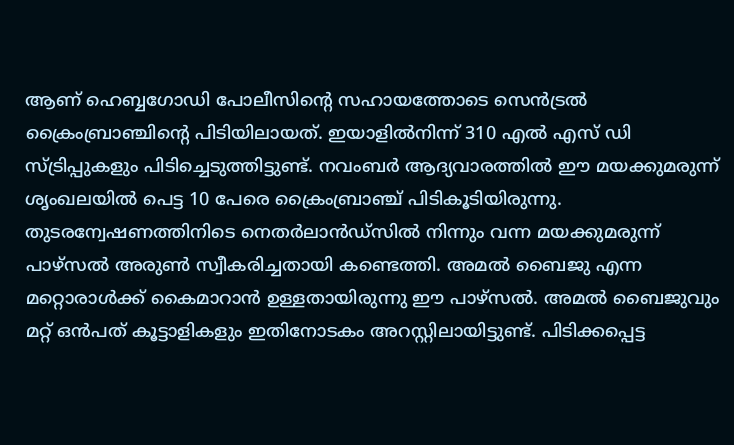ആണ് ഹെബ്ബഗോഡി പോലീസിന്റെ സഹായത്തോടെ സെൻട്രൽ ക്രൈംബ്രാഞ്ചിൻ്റെ പിടിയിലായത്. ഇയാളിൽനിന്ന് 310 എൽ എസ് ഡി സ്ട്രിപ്പുകളും പിടിച്ചെടുത്തിട്ടുണ്ട്. നവംബർ ആദ്യവാരത്തിൽ ഈ മയക്കുമരുന്ന് ശൃംഖലയിൽ പെട്ട 10 പേരെ ക്രൈംബ്രാഞ്ച് പിടികൂടിയിരുന്നു. തുടരന്വേഷണത്തിനിടെ നെതർലാൻഡ്സിൽ നിന്നും വന്ന മയക്കുമരുന്ന് പാഴ്സൽ അരുൺ സ്വീകരിച്ചതായി കണ്ടെത്തി. അമൽ ബൈജു എന്ന മറ്റൊരാൾക്ക് കൈമാറാൻ ഉള്ളതായിരുന്നു ഈ പാഴ്സൽ. അമൽ ബൈജുവും മറ്റ് ഒൻപത് കൂട്ടാളികളും ഇതിനോടകം അറസ്റ്റിലായിട്ടുണ്ട്. പിടിക്കപ്പെട്ട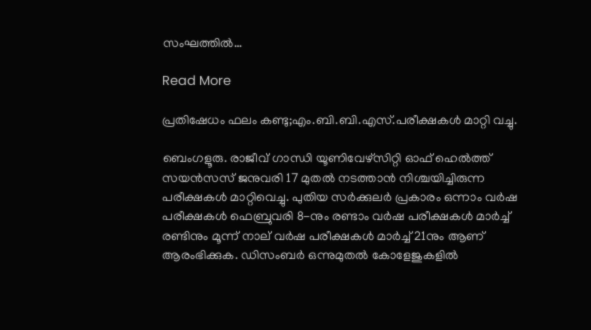സംഘത്തിൽ…

Read More

പ്രതിഷേധം ഫലം കണ്ടു;എം.ബി.ബി.എസ്.പരീക്ഷകൾ മാറ്റി വച്ചു.

ബെംഗളൂരു. രാജീവ് ഗാന്ധി യൂണിവേഴ്സിറ്റി ഓഫ് ഹെൽത്ത് സയൻസസ് ജനുവരി 17 മുതൽ നടത്താൻ നിശ്ചയിച്ചിരുന്ന പരീക്ഷകൾ മാറ്റിവെച്ചു. പുതിയ സർക്കുലർ പ്രകാരം ഒന്നാം വർഷ പരീക്ഷകൾ ഫെബ്രുവരി 8-നും രണ്ടാം വർഷ പരീക്ഷകൾ മാർച്ച് രണ്ടിനും മൂന്ന് നാല് വർഷ പരീക്ഷകൾ മാർച്ച് 21നും ആണ് ആരംഭിക്കുക. ഡിസംബർ ഒന്നുമുതൽ കോളേജുകളിൽ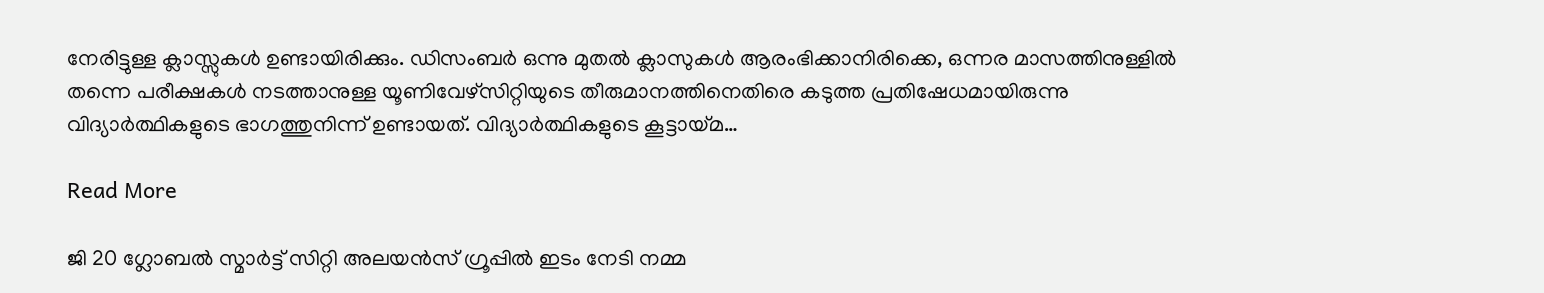നേരിട്ടുള്ള ക്ലാസ്സുകൾ ഉണ്ടായിരിക്കും. ഡിസംബർ ഒന്നു മുതൽ ക്ലാസുകൾ ആരംഭിക്കാനിരിക്കെ, ഒന്നര മാസത്തിനുള്ളിൽ തന്നെ പരീക്ഷകൾ നടത്താനുള്ള യൂണിവേഴ്സിറ്റിയുടെ തീരുമാനത്തിനെതിരെ കടുത്ത പ്രതിഷേധമായിരുന്നു വിദ്യാർത്ഥികളുടെ ഭാഗത്തുനിന്ന് ഉണ്ടായത്. വിദ്യാർത്ഥികളുടെ കൂട്ടായ്മ…

Read More

ജി 20 ഗ്ലോബൽ സ്മാർട്ട് സിറ്റി അലയൻസ് ഗ്രൂപ്പിൽ ഇടം നേടി നമ്മ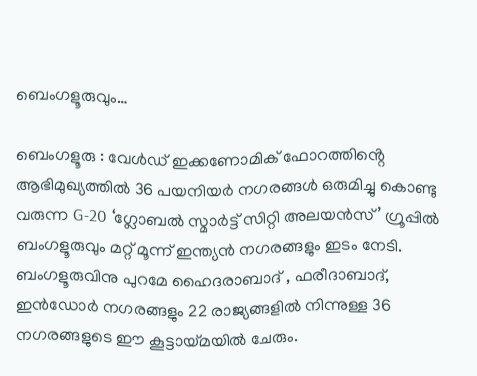ബെംഗളൂരുവും…

ബെംഗളൂരു : വേൾഡ് ഇക്കണോമിക് ഫോറത്തിൻ്റെ ആഭിമുഖ്യത്തിൽ 36 പയനിയർ നഗരങ്ങൾ ഒരുമിച്ചു കൊണ്ടു വരുന്ന G-20 ‘ഗ്ലോബൽ സ്മാർട്ട് സിറ്റി അലയൻസ്’ ഗ്രൂപ്പിൽ ബംഗളൂരുവും മറ്റ് മൂന്ന് ഇന്ത്യൻ നഗരങ്ങളും ഇടം നേടി. ബംഗളൂരുവിനു പുറമേ ഹൈദരാബാദ് , ഫരീദാബാദ്, ഇൻഡോർ നഗരങ്ങളും 22 രാജ്യങ്ങളിൽ നിന്നുള്ള 36 നഗരങ്ങളുടെ ഈ കൂട്ടായ്മയിൽ ചേരും.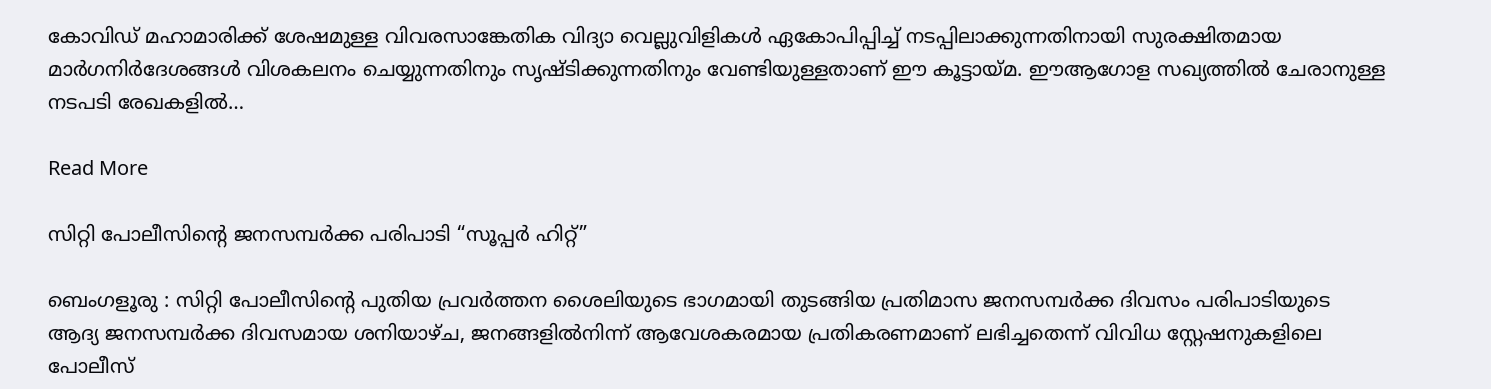കോവിഡ് മഹാമാരിക്ക് ശേഷമുള്ള വിവരസാങ്കേതിക വിദ്യാ വെല്ലുവിളികൾ ഏകോപിപ്പിച്ച് നടപ്പിലാക്കുന്നതിനായി സുരക്ഷിതമായ മാർഗനിർദേശങ്ങൾ വിശകലനം ചെയ്യുന്നതിനും സൃഷ്ടിക്കുന്നതിനും വേണ്ടിയുള്ളതാണ് ഈ കൂട്ടായ്മ. ഈആഗോള സഖ്യത്തിൽ ചേരാനുള്ള നടപടി രേഖകളിൽ…

Read More

സിറ്റി പോലീസിൻ്റെ ജനസമ്പർക്ക പരിപാടി “സൂപ്പർ ഹിറ്റ്”

ബെംഗളൂരു : സിറ്റി പോലീസിന്റെ പുതിയ പ്രവർത്തന ശൈലിയുടെ ഭാഗമായി തുടങ്ങിയ പ്രതിമാസ ജനസമ്പർക്ക ദിവസം പരിപാടിയുടെ ആദ്യ ജനസമ്പർക്ക ദിവസമായ ശനിയാഴ്ച, ജനങ്ങളിൽനിന്ന് ആവേശകരമായ പ്രതികരണമാണ് ലഭിച്ചതെന്ന് വിവിധ സ്റ്റേഷനുകളിലെ പോലീസ്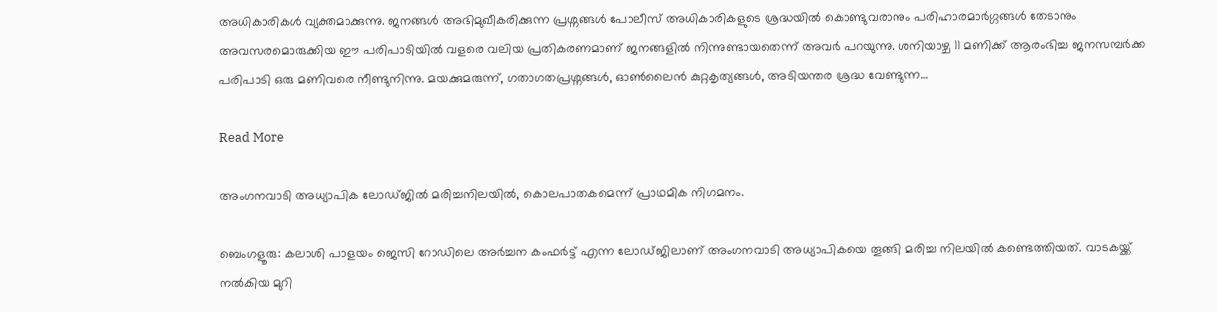അധികാരികൾ വ്യക്തമാക്കുന്നു. ജനങ്ങൾ അഭിമുഖീകരിക്കുന്ന പ്രശ്നങ്ങൾ പോലീസ് അധികാരികളുടെ ശ്രദ്ധയിൽ കൊണ്ടുവരാനും പരിഹാരമാർഗ്ഗങ്ങൾ തേടാനും അവസരമൊരുക്കിയ ഈ പരിപാടിയിൽ വളരെ വലിയ പ്രതികരണമാണ് ജനങ്ങളിൽ നിന്നുണ്ടായതെന്ന് അവർ പറയുന്നു. ശനിയാഴ്ച 11 മണിക്ക് ആരംഭിച്ച ജനസമ്പർക്ക പരിപാടി ഒരു മണിവരെ നീണ്ടുനിന്നു. മയക്കുമരുന്ന്, ഗതാഗതപ്രശ്നങ്ങൾ, ഓൺലൈൻ കുറ്റകൃത്യങ്ങൾ, അടിയന്തര ശ്രദ്ധ വേണ്ടുന്ന…

Read More

അംഗനവാടി അധ്യാപിക ലോഡ്ജിൽ മരിച്ചനിലയിൽ, കൊലപാതകമെന്ന് പ്രാഥമിക നിഗമനം.

ബെംഗളൂരു: കലാശി പാളയം ജെസി റോഡിലെ അർച്ചന കംഫർട്ട് എന്ന ലോഡ്ജിലാണ് അംഗനവാടി അധ്യാപികയെ തൂങ്ങി മരിച്ച നിലയിൽ കണ്ടെത്തിയത്. വാടകയ്ക്ക് നൽകിയ മുറി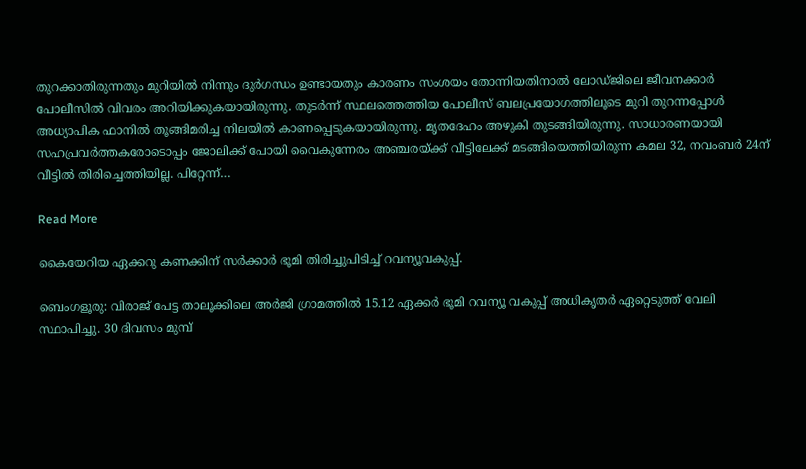തുറക്കാതിരുന്നതും മുറിയിൽ നിന്നും ദുർഗന്ധം ഉണ്ടായതും കാരണം സംശയം തോന്നിയതിനാൽ ലോഡ്ജിലെ ജീവനക്കാർ പോലീസിൽ വിവരം അറിയിക്കുകയായിരുന്നു. തുടർന്ന് സ്ഥലത്തെത്തിയ പോലീസ് ബലപ്രയോഗത്തിലൂടെ മുറി തുറന്നപ്പോൾ അധ്യാപിക ഫാനിൽ തൂങ്ങിമരിച്ച നിലയിൽ കാണപ്പെടുകയായിരുന്നു. മൃതദേഹം അഴുകി തുടങ്ങിയിരുന്നു. സാധാരണയായി സഹപ്രവർത്തകരോടൊപ്പം ജോലിക്ക് പോയി വൈകുന്നേരം അഞ്ചരയ്ക്ക് വീട്ടിലേക്ക് മടങ്ങിയെത്തിയിരുന്ന കമല 32, നവംബർ 24ന് വീട്ടിൽ തിരിച്ചെത്തിയില്ല. പിറ്റേന്ന്…

Read More

കൈയേറിയ ഏക്കറു കണക്കിന് സര്‍ക്കാര്‍ ഭൂമി തിരിച്ചുപിടിച്ച് റവന്യൂവകുപ്പ്.

ബെംഗളൂരു: വിരാജ് പേട്ട താലൂക്കിലെ അർജി ഗ്രാമത്തിൽ 15.12 ഏക്കർ ഭൂമി റവന്യൂ വകുപ്പ് അധികൃതർ ഏറ്റെടുത്ത് വേലി സ്ഥാപിച്ചു. 30 ദിവസം മുമ്പ്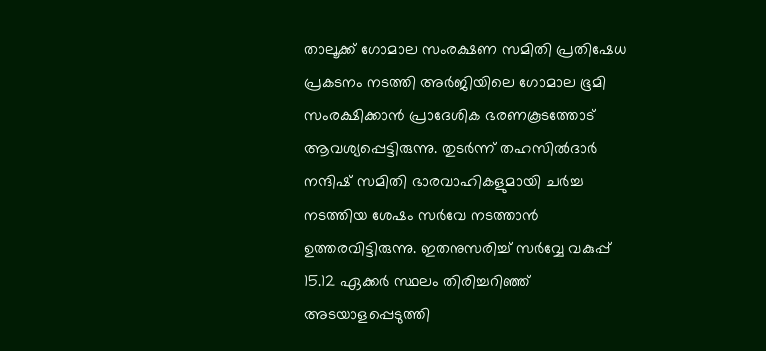താലൂക്ക് ഗോമാല സംരക്ഷണ സമിതി പ്രതിഷേധ പ്രകടനം നടത്തി അർജിയിലെ ഗോമാല ഭൂമി സംരക്ഷിക്കാൻ പ്രാദേശിക ഭരണകൂടത്തോട് ആവശ്യപ്പെട്ടിരുന്നു. തുടർന്ന് തഹസിൽദാർ നന്ദിഷ് സമിതി ഭാരവാഹികളുമായി ചർച്ച നടത്തിയ ശേഷം സർവേ നടത്താൻ ഉത്തരവിട്ടിരുന്നു. ഇതനുസരിച്ച് സർവ്വേ വകുപ്പ് 15.12 ഏക്കർ സ്ഥലം തിരിച്ചറിഞ്ഞ് അടയാളപ്പെടുത്തി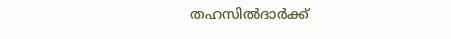തഹസിൽദാർക്ക്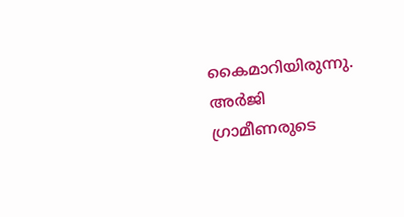കൈമാറിയിരുന്നു. അർജി ഗ്രാമീണരുടെ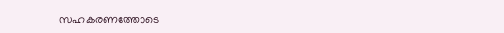സഹകരണത്തോടെ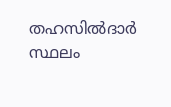തഹസിൽദാർ സ്ഥലം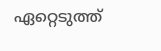ഏറ്റെടുത്ത്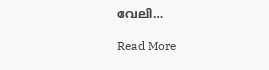വേലി…

Read More